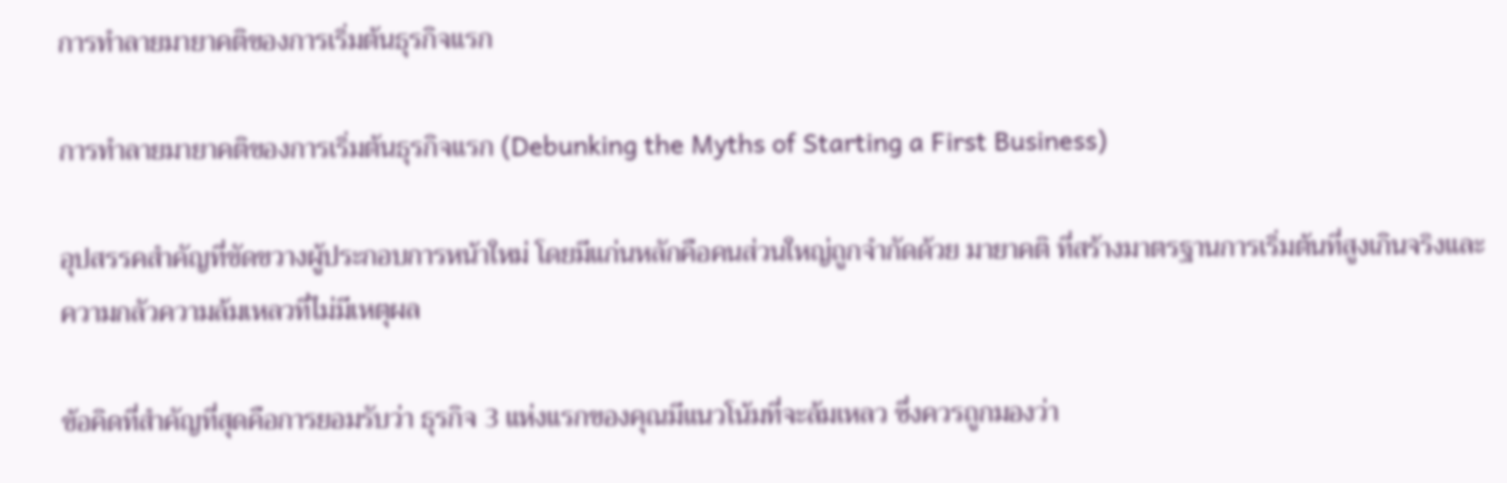การทำลายมายาคติของการเริ่มต้นธุรกิจแรก

การทำลายมายาคติของการเริ่มต้นธุรกิจแรก (Debunking the Myths of Starting a First Business)

อุปสรรคสำคัญที่ขัดขวางผู้ประกอบการหน้าใหม่ โดยมีแก่นหลักคือคนส่วนใหญ่ถูกจำกัดด้วย มายาคติ ที่สร้างมาตรฐานการเริ่มต้นที่สูงเกินจริงและความกลัวความล้มเหลวที่ไม่มีเหตุผล

ข้อคิดที่สำคัญที่สุดคือการยอมรับว่า ธุรกิจ 3 แห่งแรกของคุณมีแนวโน้มที่จะล้มเหลว ซึ่งควรถูกมองว่า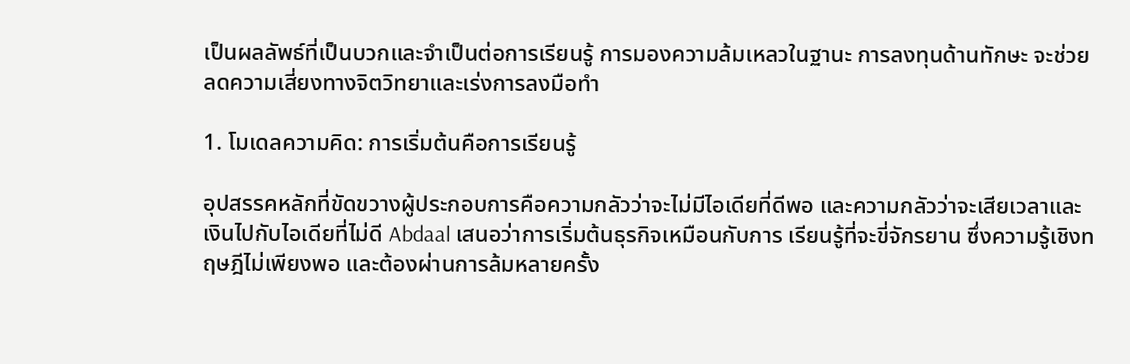เป็นผลลัพธ์ที่เป็นบวกและจำเป็นต่อการเรียนรู้ การมองความล้มเหลวในฐานะ การลงทุนด้านทักษะ จะช่วยลดความเสี่ยงทางจิตวิทยาและเร่งการลงมือทำ

1. โมเดลความคิด: การเริ่มต้นคือการเรียนรู้

อุปสรรคหลักที่ขัดขวางผู้ประกอบการคือความกลัวว่าจะไม่มีไอเดียที่ดีพอ และความกลัวว่าจะเสียเวลาและเงินไปกับไอเดียที่ไม่ดี Abdaal เสนอว่าการเริ่มต้นธุรกิจเหมือนกับการ เรียนรู้ที่จะขี่จักรยาน ซึ่งความรู้เชิงทฤษฎีไม่เพียงพอ และต้องผ่านการล้มหลายครั้ง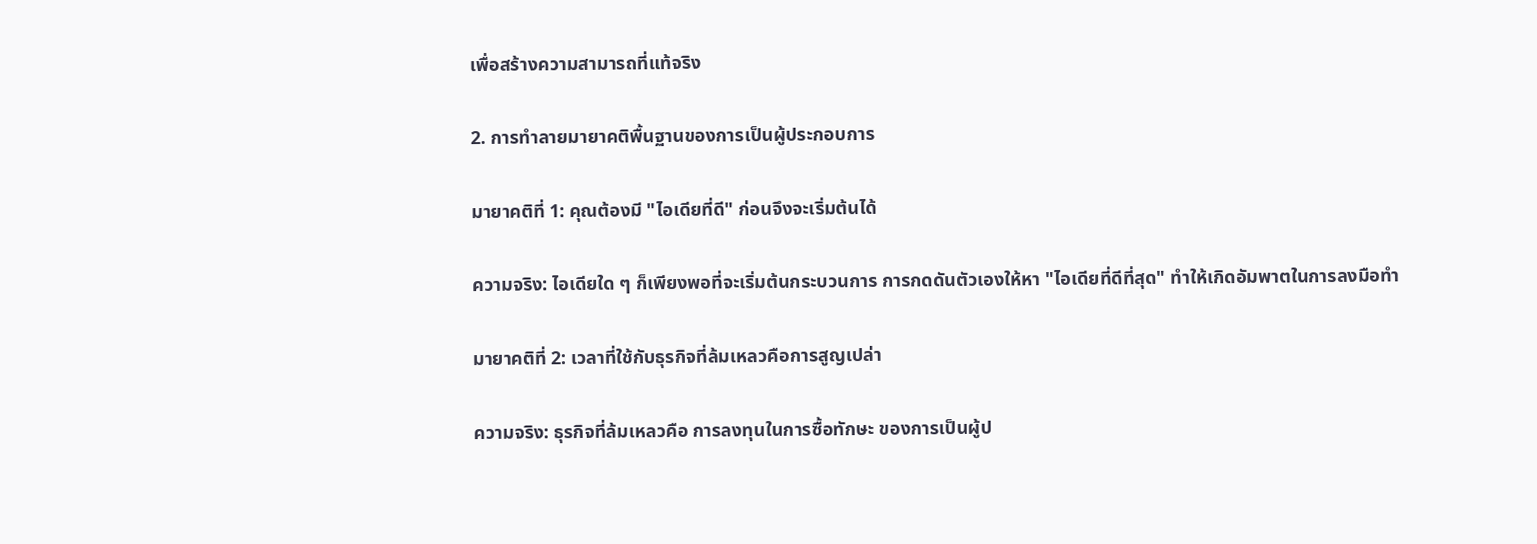เพื่อสร้างความสามารถที่แท้จริง

2. การทำลายมายาคติพื้นฐานของการเป็นผู้ประกอบการ

มายาคติที่ 1: คุณต้องมี "ไอเดียที่ดี" ก่อนจึงจะเริ่มต้นได้

ความจริง: ไอเดียใด ๆ ก็เพียงพอที่จะเริ่มต้นกระบวนการ การกดดันตัวเองให้หา "ไอเดียที่ดีที่สุด" ทำให้เกิดอัมพาตในการลงมือทำ

มายาคติที่ 2: เวลาที่ใช้กับธุรกิจที่ล้มเหลวคือการสูญเปล่า

ความจริง: ธุรกิจที่ล้มเหลวคือ การลงทุนในการซื้อทักษะ ของการเป็นผู้ป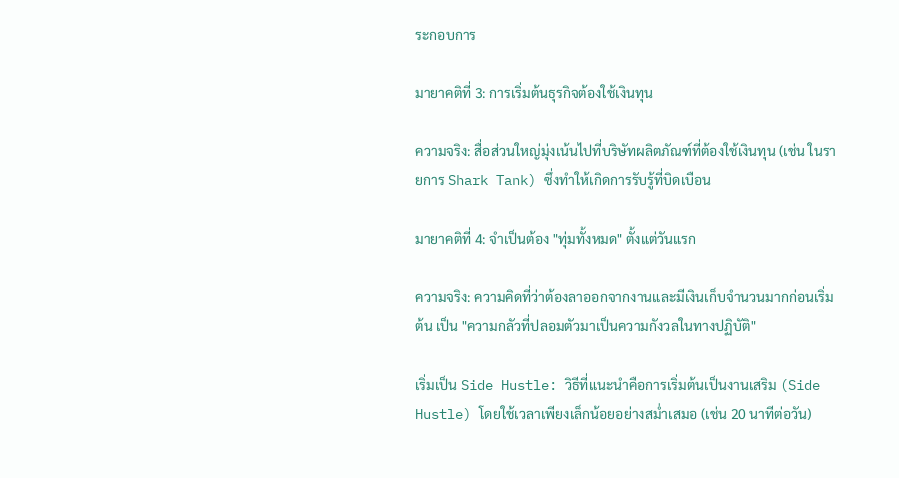ระกอบการ

มายาคติที่ 3: การเริ่มต้นธุรกิจต้องใช้เงินทุน

ความจริง: สื่อส่วนใหญ่มุ่งเน้นไปที่บริษัทผลิตภัณฑ์ที่ต้องใช้เงินทุน (เช่น ในรายการ Shark Tank) ซึ่งทำให้เกิดการรับรู้ที่บิดเบือน

มายาคติที่ 4: จำเป็นต้อง "ทุ่มทั้งหมด" ตั้งแต่วันแรก

ความจริง: ความคิดที่ว่าต้องลาออกจากงานและมีเงินเก็บจำนวนมากก่อนเริ่มต้น เป็น "ความกลัวที่ปลอมตัวมาเป็นความกังวลในทางปฏิบัติ"

เริ่มเป็น Side Hustle: วิธีที่แนะนำคือการเริ่มต้นเป็นงานเสริม (Side Hustle) โดยใช้เวลาเพียงเล็กน้อยอย่างสม่ำเสมอ (เช่น 20 นาทีต่อวัน)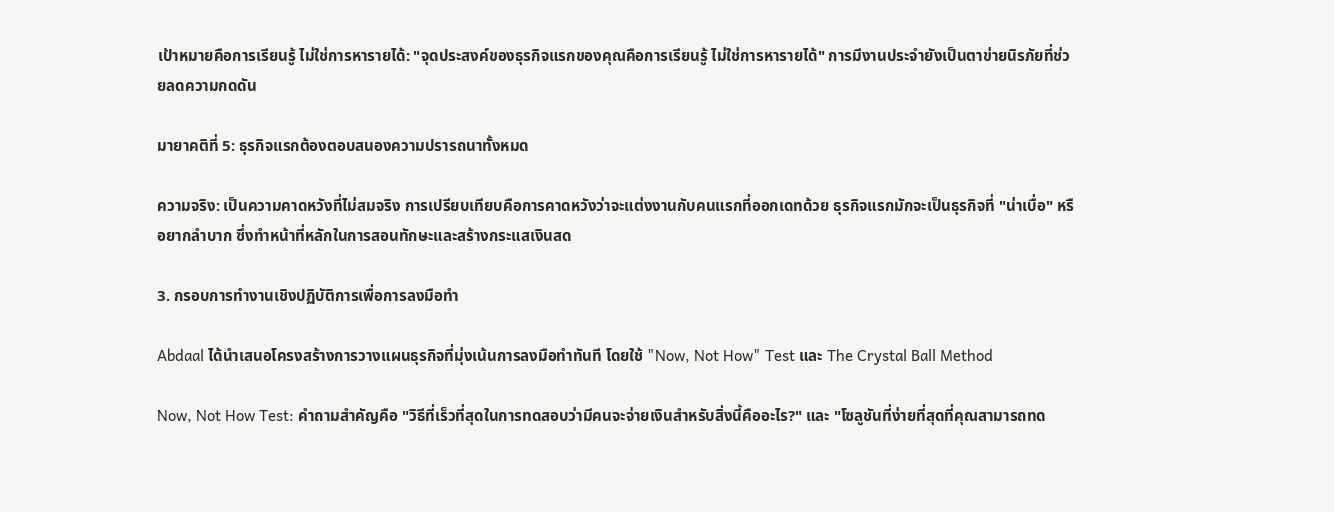เป้าหมายคือการเรียนรู้ ไม่ใช่การหารายได้: "จุดประสงค์ของธุรกิจแรกของคุณคือการเรียนรู้ ไม่ใช่การหารายได้" การมีงานประจำยังเป็นตาข่ายนิรภัยที่ช่วยลดความกดดัน

มายาคติที่ 5: ธุรกิจแรกต้องตอบสนองความปรารถนาทั้งหมด

ความจริง: เป็นความคาดหวังที่ไม่สมจริง การเปรียบเทียบคือการคาดหวังว่าจะแต่งงานกับคนแรกที่ออกเดทด้วย ธุรกิจแรกมักจะเป็นธุรกิจที่ "น่าเบื่อ" หรือยากลำบาก ซึ่งทำหน้าที่หลักในการสอนทักษะและสร้างกระแสเงินสด

3. กรอบการทำงานเชิงปฏิบัติการเพื่อการลงมือทำ

Abdaal ได้นำเสนอโครงสร้างการวางแผนธุรกิจที่มุ่งเน้นการลงมือทำทันที โดยใช้ "Now, Not How" Test และ The Crystal Ball Method

Now, Not How Test: คำถามสำคัญคือ "วิธีที่เร็วที่สุดในการทดสอบว่ามีคนจะจ่ายเงินสำหรับสิ่งนี้คืออะไร?" และ "โซลูชันที่ง่ายที่สุดที่คุณสามารถทด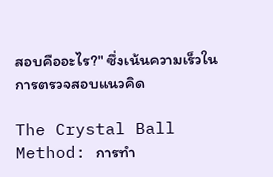สอบคืออะไร?" ซึ่งเน้นความเร็วในการตรวจสอบแนวคิด

The Crystal Ball Method: การทำ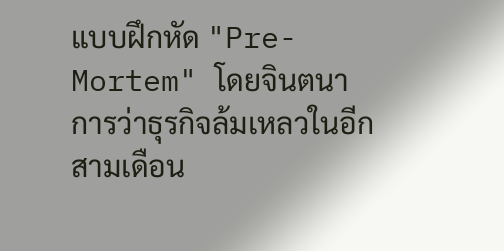แบบฝึกหัด "Pre-Mortem" โดยจินตนาการว่าธุรกิจล้มเหลวในอีกสามเดือน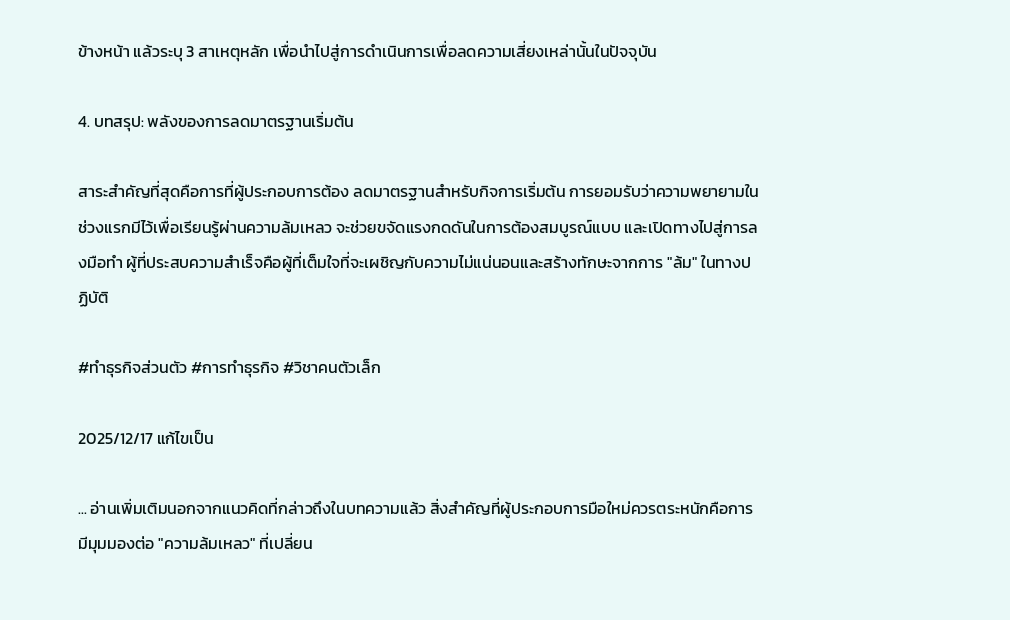ข้างหน้า แล้วระบุ 3 สาเหตุหลัก เพื่อนำไปสู่การดำเนินการเพื่อลดความเสี่ยงเหล่านั้นในปัจจุบัน

4. บทสรุป: พลังของการลดมาตรฐานเริ่มต้น

สาระสำคัญที่สุดคือการที่ผู้ประกอบการต้อง ลดมาตรฐานสำหรับกิจการเริ่มต้น การยอมรับว่าความพยายามในช่วงแรกมีไว้เพื่อเรียนรู้ผ่านความล้มเหลว จะช่วยขจัดแรงกดดันในการต้องสมบูรณ์แบบ และเปิดทางไปสู่การลงมือทำ ผู้ที่ประสบความสำเร็จคือผู้ที่เต็มใจที่จะเผชิญกับความไม่แน่นอนและสร้างทักษะจากการ "ล้ม" ในทางปฏิบัติ

#ทำธุรกิจส่วนตัว #การทำธุรกิจ #วิชาคนตัวเล็ก

2025/12/17 แก้ไขเป็น

... อ่านเพิ่มเติมนอกจากแนวคิดที่กล่าวถึงในบทความแล้ว สิ่งสำคัญที่ผู้ประกอบการมือใหม่ควรตระหนักคือการมีมุมมองต่อ "ความล้มเหลว" ที่เปลี่ยน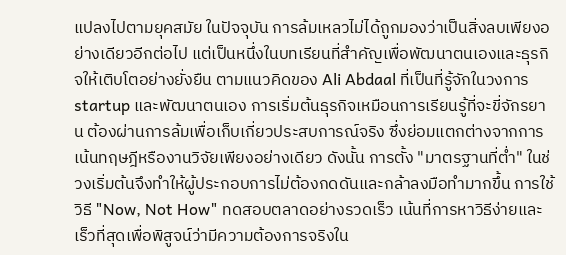แปลงไปตามยุคสมัย ในปัจจุบัน การล้มเหลวไม่ได้ถูกมองว่าเป็นสิ่งลบเพียงอย่างเดียวอีกต่อไป แต่เป็นหนึ่งในบทเรียนที่สำคัญเพื่อพัฒนาตนเองและธุรกิจให้เติบโตอย่างยั่งยืน ตามแนวคิดของ Ali Abdaal ที่เป็นที่รู้จักในวงการ startup และพัฒนาตนเอง การเริ่มต้นธุรกิจเหมือนการเรียนรู้ที่จะขี่จักรยาน ต้องผ่านการล้มเพื่อเก็บเกี่ยวประสบการณ์จริง ซึ่งย่อมแตกต่างจากการเน้นทฤษฎีหรืองานวิจัยเพียงอย่างเดียว ดังนั้น การตั้ง "มาตรฐานที่ต่ำ" ในช่วงเริ่มต้นจึงทำให้ผู้ประกอบการไม่ต้องกดดันและกล้าลงมือทำมากขึ้น การใช้วิธี "Now, Not How" ทดสอบตลาดอย่างรวดเร็ว เน้นที่การหาวิธีง่ายและเร็วที่สุดเพื่อพิสูจน์ว่ามีความต้องการจริงใน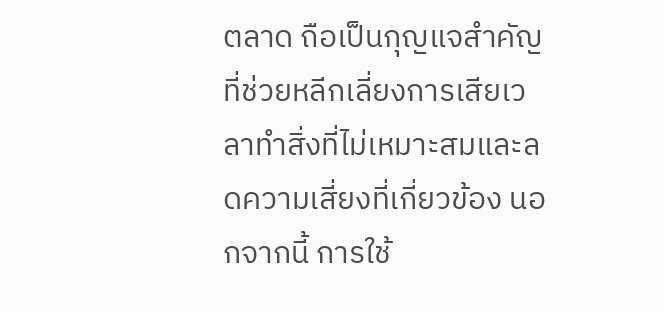ตลาด ถือเป็นกุญแจสำคัญที่ช่วยหลีกเลี่ยงการเสียเวลาทำสิ่งที่ไม่เหมาะสมและลดความเสี่ยงที่เกี่ยวข้อง นอกจากนี้ การใช้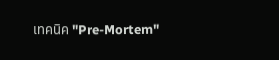เทคนิค "Pre-Mortem"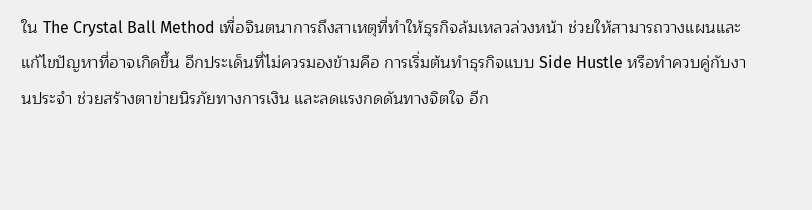ใน The Crystal Ball Method เพื่อจินตนาการถึงสาเหตุที่ทำให้ธุรกิจล้มเหลวล่วงหน้า ช่วยให้สามารถวางแผนและแก้ไขปัญหาที่อาจเกิดขึ้น อีกประเด็นที่ไม่ควรมองข้ามคือ การเริ่มต้นทำธุรกิจแบบ Side Hustle หรือทำควบคู่กับงานประจำ ช่วยสร้างตาข่ายนิรภัยทางการเงิน และลดแรงกดดันทางจิตใจ อีก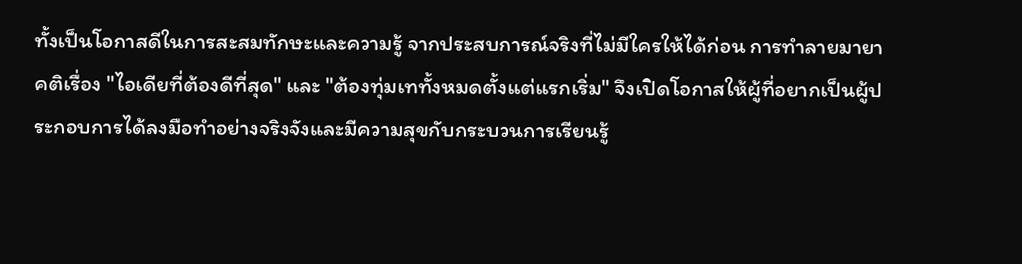ทั้งเป็นโอกาสดีในการสะสมทักษะและความรู้ จากประสบการณ์จริงที่ไม่มีใครให้ได้ก่อน การทำลายมายาคติเรื่อง "ไอเดียที่ต้องดีที่สุด" และ "ต้องทุ่มเททั้งหมดตั้งแต่แรกเริ่ม" จึงเปิดโอกาสให้ผู้ที่อยากเป็นผู้ประกอบการได้ลงมือทำอย่างจริงจังและมีความสุขกับกระบวนการเรียนรู้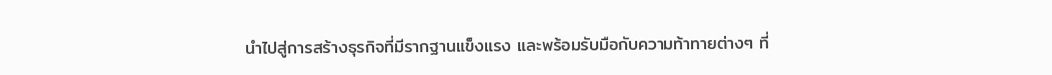นำไปสู่การสร้างธุรกิจที่มีรากฐานแข็งแรง และพร้อมรับมือกับความท้าทายต่างๆ ที่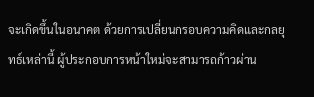จะเกิดขึ้นในอนาคต ด้วยการเปลี่ยนกรอบความคิดและกลยุทธ์เหล่านี้ ผู้ประกอบการหน้าใหม่จะสามารถก้าวผ่าน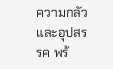ความกลัวและอุปสรรค พร้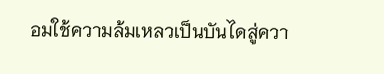อมใช้ความล้มเหลวเป็นบันไดสู่ควา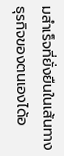มสำเร็จที่ยั่งยืนในเส้นทางธุรกิจของตนเองได้อ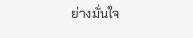ย่างมั่นใจ